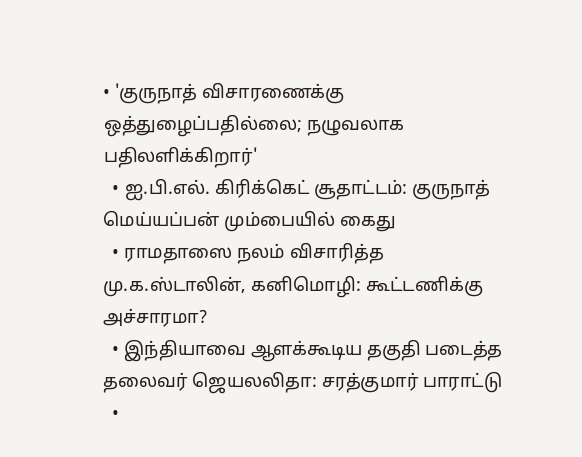• 'குருநாத் விசாரணைக்கு ஒத்துழைப்பதில்லை; நழுவலாக பதிலளிக்கிறார்'
  • ஐ.பி.எல். கிரிக்கெட் சூதாட்டம்: குருநாத் மெய்யப்பன் மும்பையில் கைது
  • ராமதாஸை நலம் விசாரித்த மு.க.ஸ்டாலின், கனிமொழி: கூட்டணிக்கு அச்சாரமா?
  • இந்தியாவை ஆளக்கூடிய தகுதி படைத்த தலைவர் ஜெயலலிதா: சரத்குமார் பாராட்டு
  •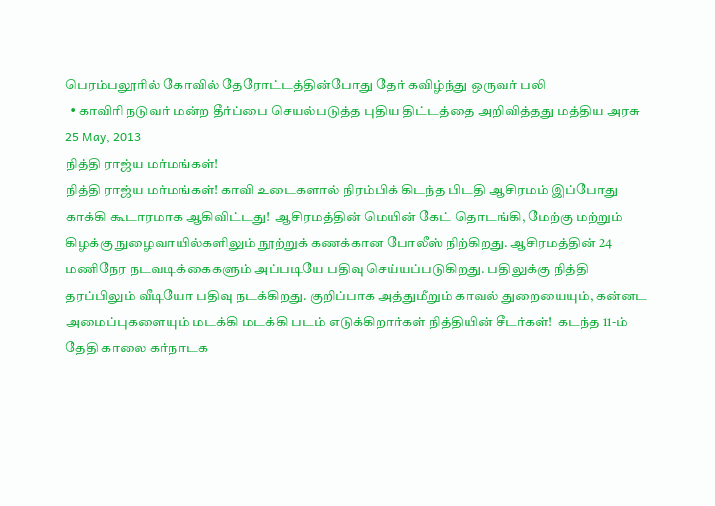பெரம்பலூரில் கோவில் தேரோட்டத்தின்போது தேர் கவிழ்ந்து ஒருவர் பலி
  • காவிரி நடுவர் மன்ற தீர்ப்பை செயல்படுத்த புதிய திட்டத்தை அறிவித்தது மத்திய அரசு
25 May, 2013
நித்தி ராஜ்ய மர்மங்கள்!
நித்தி ராஜ்ய மர்மங்கள்! காவி உடைகளால் நிரம்பிக் கிடந்த பிடதி ஆசிரமம் இப்போது காக்கி கூடாரமாக ஆகிவிட்டது!  ஆசிரமத்தின் மெயின் கேட் தொடங்கி, மேற்கு மற்றும் கிழக்கு நுழைவாயில்களிலும் நூற்றுக் கணக்கான போலீஸ் நிற்கிறது. ஆசிரமத்தின் 24 மணிநேர நடவடிக்கைகளும் அப்படியே பதிவு செய்யப்படுகிறது. பதிலுக்கு நித்தி தரப்பிலும் வீடியோ பதிவு நடக்கிறது. குறிப்பாக அத்துமீறும் காவல் துறையையும், கன்னட அமைப்புகளையும் மடக்கி மடக்கி படம் எடுக்கிறார்கள் நித்தியின் சீடர்கள்!  கடந்த 11-ம் தேதி காலை கர்நாடக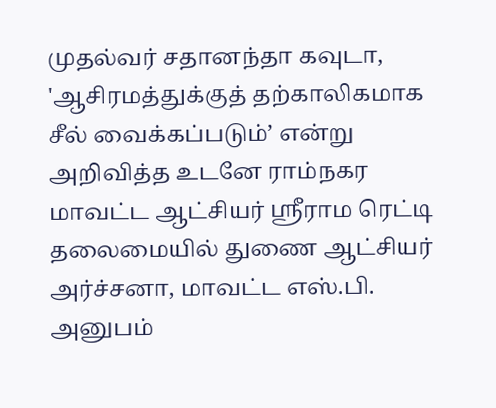முதல்வர் சதானந்தா கவுடா, 'ஆசிரமத்துக்குத் தற்காலிகமாக சீல் வைக்கப்படும்’ என்று அறிவித்த உடனே ராம்நகர மாவட்ட ஆட்சியர் ஸ்ரீராம ரெட்டி தலைமையில் துணை ஆட்சியர் அர்ச்சனா, மாவட்ட எஸ்.பி. அனுபம்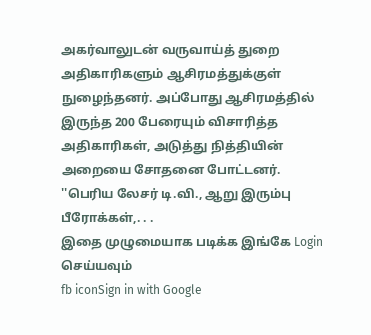அகர்வாலுடன் வருவாய்த் துறை அதிகாரிகளும் ஆசிரமத்துக்குள் நுழைந்தனர். அப்போது ஆசிரமத்தில் இருந்த 200 பேரையும் விசாரித்த‌ அதிகாரிகள், அடுத்து நித்தியின் அறையை சோதனை போட்டனர். ''பெரிய லேசர் டி.வி., ஆறு இரும்பு பீரோக்கள்,. . .
இதை முழுமையாக படிக்க இங்கே Login செய்யவும்
fb iconSign in with Google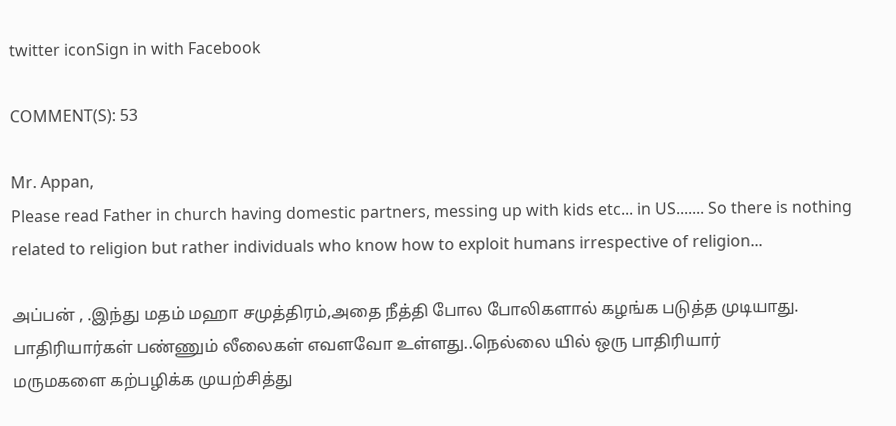twitter iconSign in with Facebook

COMMENT(S): 53

Mr. Appan,
Please read Father in church having domestic partners, messing up with kids etc... in US....... So there is nothing related to religion but rather individuals who know how to exploit humans irrespective of religion...

அப்பன் , .இந்து மதம் மஹா சமுத்திரம்,அதை நீத்தி போல போலிகளால் கழங்க படுத்த முடியாது.
பாதிரியார்கள் பண்ணும் லீலைகள் எவளவோ உள்ளது..நெல்லை யில் ஒரு பாதிரியார்
மருமகளை கற்பழிக்க முயற்சித்து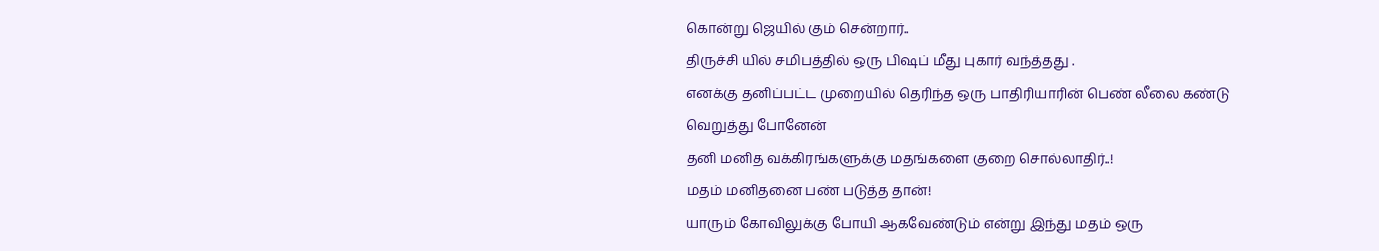கொன்று ஜெயில் கும் சென்றார்..
திருச்சி யில் சமிபத்தில் ஒரு பிஷப் மீது புகார் வந்த்தது .
எனக்கு தனிப்பட்ட முறையில் தெரிந்த ஒரு பாதிரியாரின் பெண் லீலை கண்டு
வெறுத்து போனேன்
தனி மனித வக்கிரங்களுக்கு மதங்களை குறை சொல்லாதிர்..!
மதம் மனிதனை பண் படுத்த தான்!
யாரும் கோவிலுக்கு போயி ஆகவேண்டும் என்று இந்து மதம் ஒரு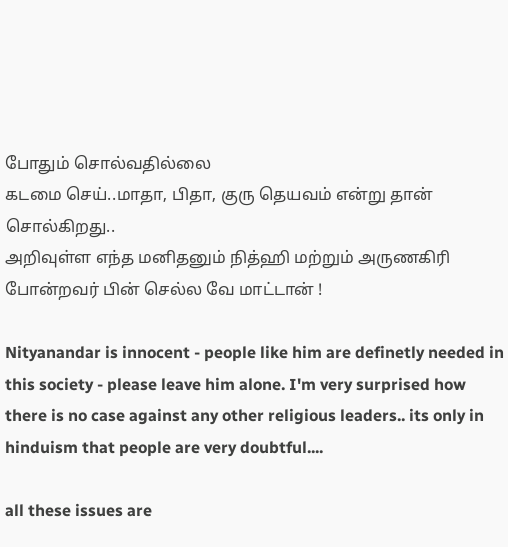போதும் சொல்வதில்லை
கடமை செய்..மாதா, பிதா, குரு தெயவம் என்று தான் சொல்கிறது..
அறிவுள்ள எந்த மனிதனும் நித்ஹி மற்றும் அருணகிரி போன்றவர் பின் செல்ல வே மாட்டான் !

Nityanandar is innocent - people like him are definetly needed in this society - please leave him alone. I'm very surprised how there is no case against any other religious leaders.. its only in hinduism that people are very doubtful....

all these issues are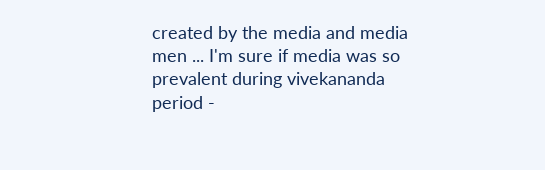created by the media and media men ... I'm sure if media was so prevalent during vivekananda period -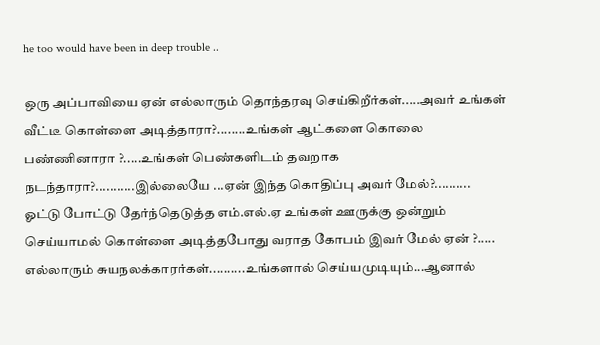he too would have been in deep trouble ..

ஒரு அப்பாவியை ஏன் எல்லாரும் தொந்தரவு செய்கிறீர்கள்.....அவர் உங்கள் வீட்டீ கொள்ளை அடித்தாரா?........உங்கள் ஆட்களை கொலை பண்ணினாரா ?.....உங்கள் பெண்களிடம் தவறாக நடந்தாரா?...........இல்லையே ...ஏன் இந்த கொதிப்பு அவர் மேல்?..........
ஓட்டு போட்டு தேர்ந்தெடுத்த எம்.எல்.ஏ உங்கள் ஊருக்கு ஒன்றும் செய்யாமல் கொள்ளை அடித்தபோது வராத கோபம் இவர் மேல் ஏன் ?.....
எல்லாரும் சுயநலக்காரர்கள்..........உங்களால் செய்யமுடியும்...ஆனால்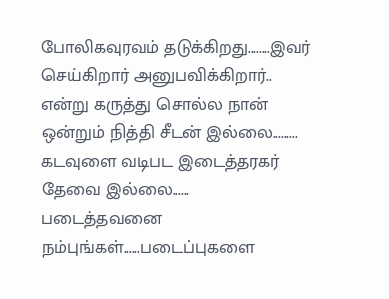போலிகவுரவம் தடுக்கிறது........இவர் செய்கிறார் அனுபவிக்கிறார்..
என்று கருத்து சொல்ல நான் ஒன்றும் நித்தி சீடன் இல்லை.........
கடவுளை வடிபட இடைத்தரகர் தேவை இல்லை......
படைத்தவனை நம்புங்கள்......படைப்புகளை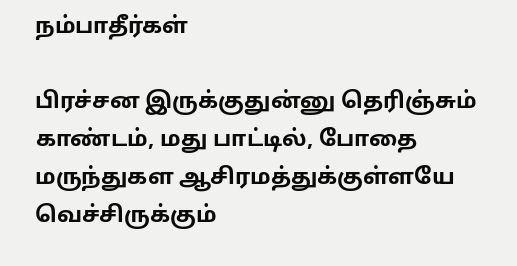நம்பாதீர்கள்

பிரச்சன இருக்குதுன்னு தெரிஞ்சும் காண்டம், மது பாட்டில், போதை மருந்துகள ஆசிரமத்துக்குள்ளயே வெச்சிருக்கும்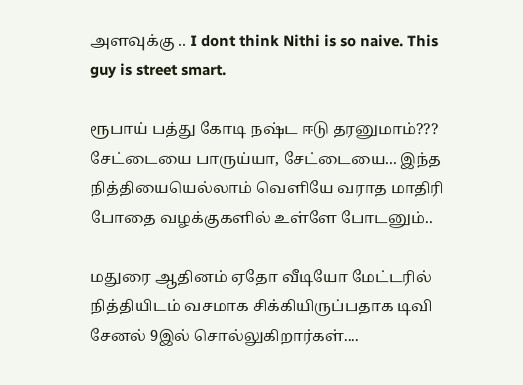அளவுக்கு .. I dont think Nithi is so naive. This guy is street smart.

ரூபாய் பத்து கோடி நஷ்ட ஈடு தரனுமாம்??? சேட்டையை பாருய்யா, சேட்டையை... இந்த நித்தியையெல்லாம் வெளியே வராத மாதிரி போதை வழக்குகளில் உள்ளே போடனும்..

மதுரை ஆதினம் ஏதோ வீடியோ மேட்டரில் நித்தியிடம் வசமாக சிக்கியிருப்பதாக டிவி சேனல் 9இல் சொல்லுகிறார்கள்....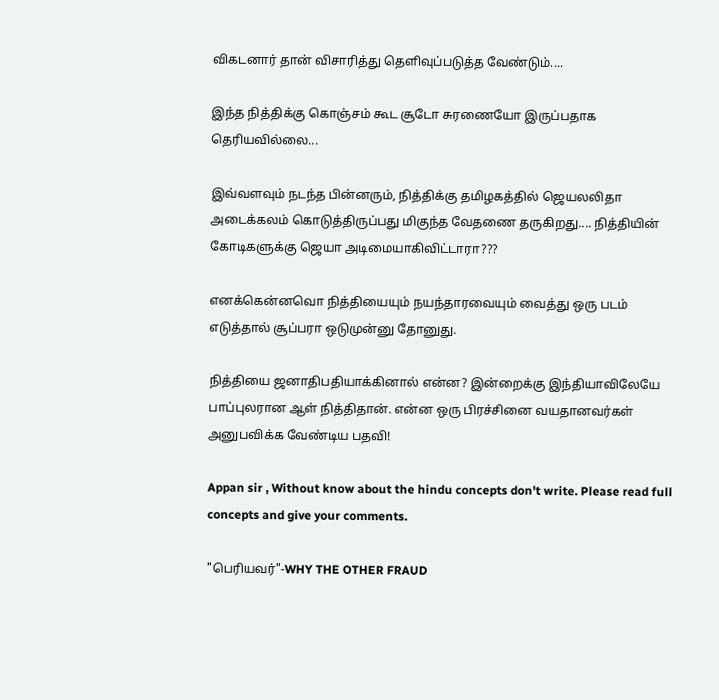விகடனார் தான் விசாரித்து தெளிவுப்படுத்த வேண்டும்....

இந்த நித்திக்கு கொஞ்சம் கூட சூடோ சுரணையோ இருப்பதாக தெரியவில்லை...

இவ்வளவும் நடந்த பின்னரும், நித்திக்கு தமிழகத்தில் ஜெயலலிதா அடைக்கலம் கொடுத்திருப்பது மிகுந்த வேதணை தருகிறது.... நித்தியின் கோடிகளுக்கு ஜெயா அடிமையாகிவிட்டாரா???

எனக்கென்னவொ நித்தியையும் நயந்தாரவையும் வைத்து ஒரு படம் எடுத்தால் சூப்பரா ஒடுமுன்னு தோனுது.

நித்தியை ஜனாதிபதியாக்கினால் என்ன? இன்றைக்கு இந்தியாவிலேயே பாப்புலரான ஆள் நித்திதான். என்ன ஒரு பிரச்சினை வயதானவர்கள் அனுபவிக்க வேண்டிய பதவி!

Appan sir , Without know about the hindu concepts don't write. Please read full concepts and give your comments.

"பெரியவர்"-WHY THE OTHER FRAUD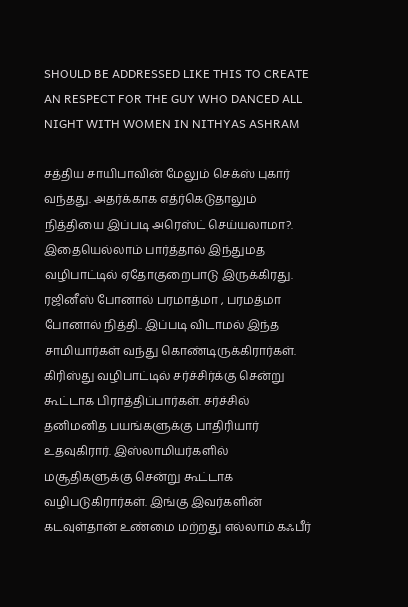SHOULD BE ADDRESSED LIKE THIS TO CREATE AN RESPECT FOR THE GUY WHO DANCED ALL NIGHT WITH WOMEN IN NITHYAS ASHRAM

சத்திய சாயிபாவின் மேலும் செக்ஸ் புகார் வந்தது. அதர்க்காக எத்ர்கெடுதாலும் நித்தியை இப்படி அரெஸ்ட் செய்யலாமா?. இதையெல்லாம் பார்த்தால் இந்துமத வழிபாட்டில் ஏதோகுறைபாடு இருக்கிரது. ரஜினீஸ் போனால் பரமாத்மா , பரமத்மா போனால் நித்தி.. இப்படி விடாமல் இந்த சாமியார்கள் வந்து கொண்டிருக்கிரார்கள். கிரிஸ்து வழிபாட்டில் சர்ச்சிர்க்கு சென்று கூட்டாக பிராத்திப்பார்கள். சர்ச்சில் தனிமனித பயங்களுக்கு பாதிரியார் உதவுகிரார். இஸ்லாமியர்களில் மசூதிகளுக்கு சென்று கூட்டாக வழிபடுகிரார்கள். இங்கு இவர்களின் கடவுள்தான் உண்மை மற்றது எல்லாம் கஃபீர்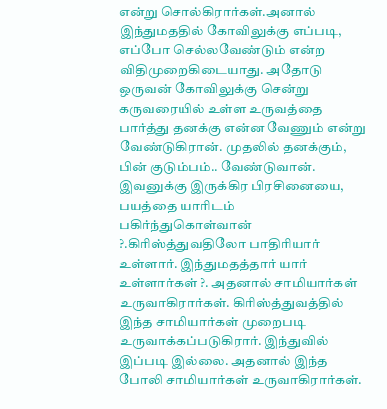என்று சொல்கிரார்கள்.அனால் இந்துமததில் கோவிலுக்கு எப்படி, எப்போ செல்லவேண்டும் என்ற விதிமுறைகிடையாது. அதோடு ஒருவன் கோவிலுக்கு சென்று கருவரையில் உள்ள உருவத்தை பார்த்து தனக்கு என்ன வேணும் என்று வேண்டுகிரான். முதலில் தனக்கும், பின் குடும்பம்.. வேண்டுவான். இவனுக்கு இருக்கிர பிரசினையை, பயத்தை யாரிடம் பகிர்ந்துகொள்வான் ?.கிரிஸ்த்துவதிலோ பாதிரியார் உள்ளார். இந்துமதத்தார் யார் உள்ளார்கள் ?. அதனால் சாமியார்கள் உருவாகிரார்கள். கிரிஸ்த்துவத்தில் இந்த சாமியார்கள் முறைபடி உருவாக்கப்படுகிரார். இந்துவில் இப்படி இல்லை. அதனால் இந்த போலி சாமியார்கள் உருவாகிரார்கள்.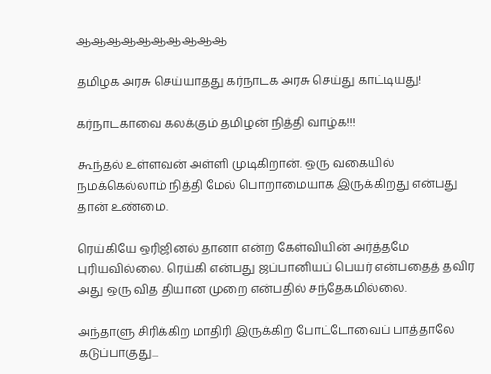ஆஆஆஆஆஆஆஆஆஆ

தமிழக அரசு செய்யாதது கர்நாடக அரசு செய்து காட்டியது!

கர்நாடகாவை கலக்கும் தமிழன் நித்தி வாழ்க!!!

கூந்தல் உள்ளவன் அள்ளி முடிகிறான். ஒரு வகையில் நமக்கெல்லாம் நித்தி மேல் பொறாமையாக இருக்கிறது என்பது தான் உண்மை.

ரெய்கியே ஒரிஜினல் தானா என்ற கேள்வியின் அர்த்தமே புரியவில்லை. ரெய்கி என்பது ஜப்பானியப் பெயர் என்பதைத் தவிர அது ஒரு வித தியான முறை என்பதில் சந்தேகமில்லை.

அந்தாளு சிரிக்கிற மாதிரி இருக்கிற போட்டோவைப் பாத்தாலே கடுப்பாகுது...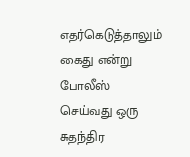எதர்கெடுத்தாலும் கைது என்று போலீஸ் செய்வது ஒரு சுதந்திர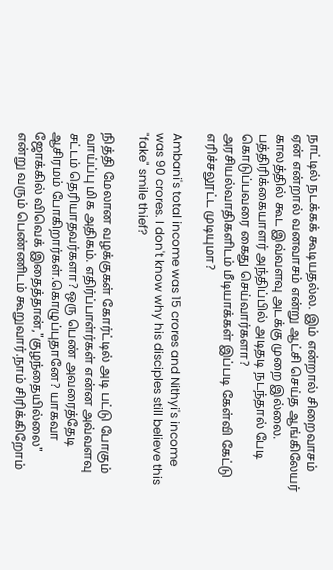நாட்டில் நடக்கக் கூடியதல்ல. இம் என்றால் சிறைவாசம் ஏன் என்றால் வனவாசம் என்று ஆட்சி செய்த ஆங்கிலேயர் காலத்தில் கூட இவ்வளவு அடக்கு முறை இல்லை. பத்திரிக்கையாளர் அந்திப்பில் அடிதடி நடந்தால் பேடி கொடுப்பவரை கைது செய்வார்களா? அரசியல்வாதிகளிடம் மீடியாக்கள் இப்படி கேள்வி கேட்டு எரிச்சலூட்ட முடியுமா?

Ambani's total income was 15 crores and Nithyi's income was 90 crores. I don't know why his disciples still believe this "fake" smile thief?

நித்தி மேலான வழக்குகள் கோர்ட்டில் அடி பட்டு போகும் வாய்ப்பு மிக அதிகம். எதிர்ப்பாள்ர்கள் என்ன அவ்வளவு சட்டம் தெரியாதவர்களா? ஒரு பெண் அவரைத்தேடி ஆசிரமம் போகிறார்கள்.கொழுப்புதானே? யாகவா ஜோக்கில் விவெக் இதைத்தான்,"குழந்தையில்லை" என்று வரும் பெண்ணிடம் கூறுவார்.நாம் சிரிக்கிறோம்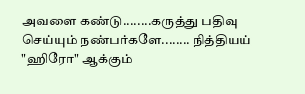அவளை கண்டு........கருத்து பதிவு செய்யும் நண்பர்களே........ நித்தியய் "ஹிரோ" ஆக்கும்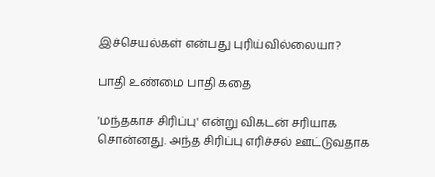இச்செயல்கள் என்பது புரிய்வில்லையா?

பாதி உண்மை பாதி கதை

'மந்தகாச சிரிப்பு' என்று விகடன் சரியாக சொன்னது. அந்த சிரிப்பு எரிச்சல் ஊட்டுவதாக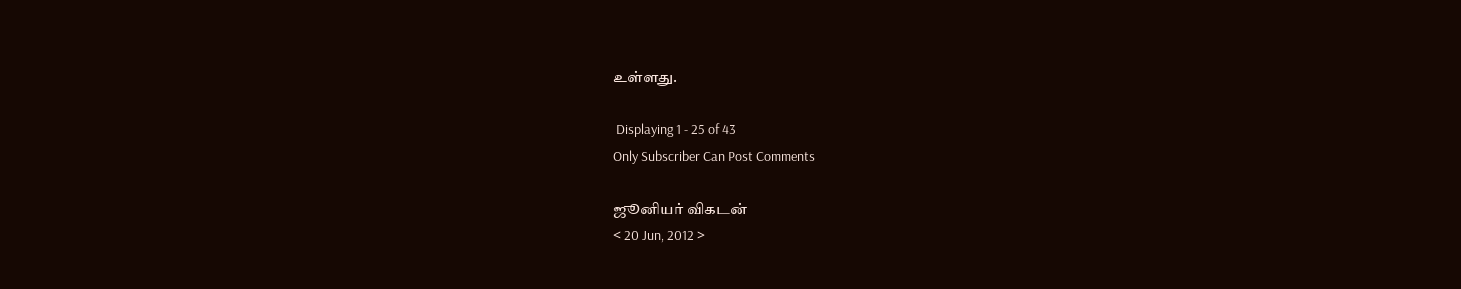உள்ளது.

 Displaying 1 - 25 of 43
Only Subscriber Can Post Comments

ஜூனியர் விகடன்
< 20 Jun, 2012 >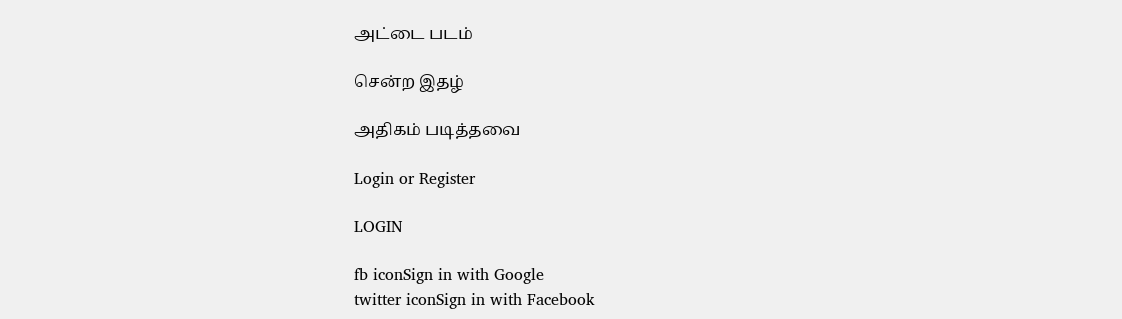அட்டை படம்

சென்ற இதழ்

அதிகம் படித்தவை

Login or Register

LOGIN

fb iconSign in with Google
twitter iconSign in with Facebook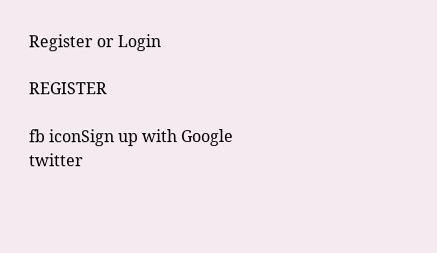Register or Login

REGISTER

fb iconSign up with Google
twitter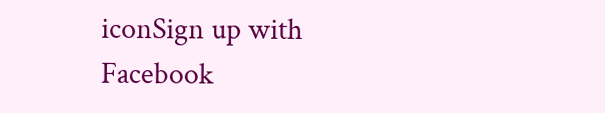iconSign up with Facebook